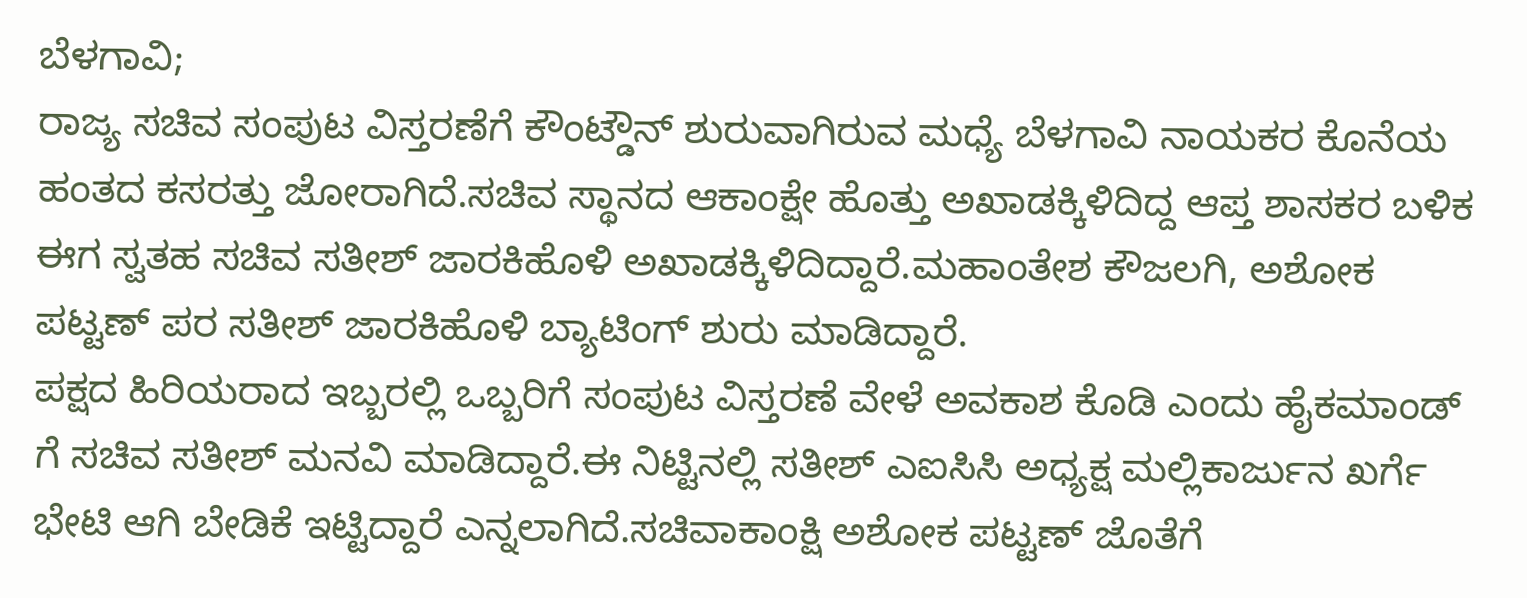ಬೆಳಗಾವಿ;
ರಾಜ್ಯ ಸಚಿವ ಸಂಪುಟ ವಿಸ್ತರಣೆಗೆ ಕೌಂಟ್ಡೌನ್ ಶುರುವಾಗಿರುವ ಮಧ್ಯೆ ಬೆಳಗಾವಿ ನಾಯಕರ ಕೊನೆಯ ಹಂತದ ಕಸರತ್ತು ಜೋರಾಗಿದೆ.ಸಚಿವ ಸ್ಥಾನದ ಆಕಾಂಕ್ಷೇ ಹೊತ್ತು ಅಖಾಡಕ್ಕಿಳಿದಿದ್ದ ಆಪ್ತ ಶಾಸಕರ ಬಳಿಕ ಈಗ ಸ್ವತಹ ಸಚಿವ ಸತೀಶ್ ಜಾರಕಿಹೊಳಿ ಅಖಾಡಕ್ಕಿಳಿದಿದ್ದಾರೆ.ಮಹಾಂತೇಶ ಕೌಜಲಗಿ, ಅಶೋಕ ಪಟ್ಟಣ್ ಪರ ಸತೀಶ್ ಜಾರಕಿಹೊಳಿ ಬ್ಯಾಟಿಂಗ್ ಶುರು ಮಾಡಿದ್ದಾರೆ.
ಪಕ್ಷದ ಹಿರಿಯರಾದ ಇಬ್ಬರಲ್ಲಿ ಒಬ್ಬರಿಗೆ ಸಂಪುಟ ವಿಸ್ತರಣೆ ವೇಳೆ ಅವಕಾಶ ಕೊಡಿ ಎಂದು ಹೈಕಮಾಂಡ್ ಗೆ ಸಚಿವ ಸತೀಶ್ ಮನವಿ ಮಾಡಿದ್ದಾರೆ.ಈ ನಿಟ್ಟಿನಲ್ಲಿ ಸತೀಶ್ ಎಐಸಿಸಿ ಅಧ್ಯಕ್ಷ ಮಲ್ಲಿಕಾರ್ಜುನ ಖರ್ಗೆ ಭೇಟಿ ಆಗಿ ಬೇಡಿಕೆ ಇಟ್ಟಿದ್ದಾರೆ ಎನ್ನಲಾಗಿದೆ.ಸಚಿವಾಕಾಂಕ್ಷಿ ಅಶೋಕ ಪಟ್ಟಣ್ ಜೊತೆಗೆ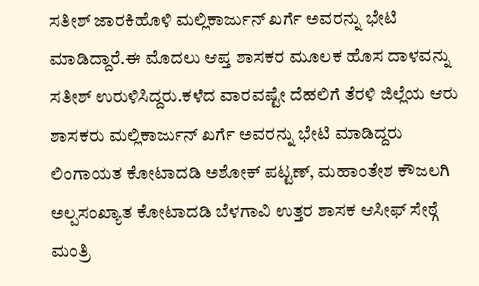ಸತೀಶ್ ಜಾರಕಿಹೊಳಿ ಮಲ್ಲಿಕಾರ್ಜುನ್ ಖರ್ಗೆ ಅವರನ್ನು ಭೇಟಿ ಮಾಡಿದ್ದಾರೆ.ಈ ಮೊದಲು ಆಪ್ತ ಶಾಸಕರ ಮೂಲಕ ಹೊಸ ದಾಳವನ್ನು ಸತೀಶ್ ಉರುಳಿಸಿದ್ದರು.ಕಳೆದ ವಾರವಷ್ಟೇ ದೆಹಲಿಗೆ ತೆರಳಿ ಜಿಲ್ಲೆಯ ಆರು ಶಾಸಕರು ಮಲ್ಲಿಕಾರ್ಜುನ್ ಖರ್ಗೆ ಅವರನ್ನು ಭೇಟಿ ಮಾಡಿದ್ದರು ಲಿಂಗಾಯತ ಕೋಟಾದಡಿ ಅಶೋಕ್ ಪಟ್ಟಣ್, ಮಹಾಂತೇಶ ಕೌಜಲಗಿ ಅಲ್ಪಸಂಖ್ಯಾತ ಕೋಟಾದಡಿ ಬೆಳಗಾವಿ ಉತ್ತರ ಶಾಸಕ ಆಸೀಫ್ ಸೇಠ್ಗೆ ಮಂತ್ರಿ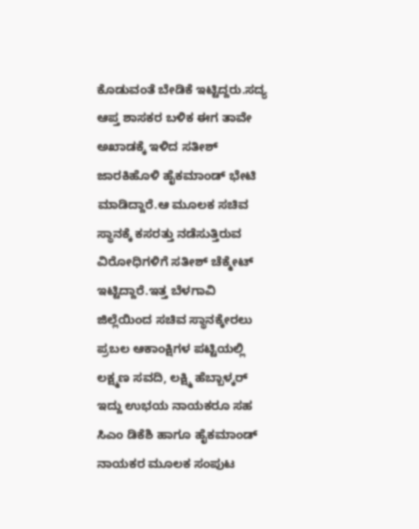ಕೊಡುವಂತೆ ಬೇಡಿಕೆ ಇಟ್ಟಿದ್ದರು.ಸದ್ಯ ಆಪ್ತ ಶಾಸಕರ ಬಳಿಕ ಈಗ ತಾವೇ ಅಖಾಡಕ್ಕೆ ಇಳಿದ ಸತೀಶ್ ಜಾರಕಿಹೊಳಿ ಹೈಕಮಾಂಡ್ ಭೇಟಿ ಮಾಡಿದ್ದಾರೆ.ಆ ಮೂಲಕ ಸಚಿವ ಸ್ಥಾನಕ್ಕೆ ಕಸರತ್ತು ನಡೆಸುತ್ತಿರುವ ವಿರೋಧಿಗಳಿಗೆ ಸತೀಶ್ ಚೆಕ್ಮೇಟ್ ಇಟ್ಟಿದ್ದಾರೆ.ಇತ್ತ ಬೆಳಗಾವಿ ಜಿಲ್ಲೆಯಿಂದ ಸಚಿವ ಸ್ಥಾನಕ್ಕೇರಲು ಪ್ರಬಲ ಆಕಾಂಕ್ಷಿಗಳ ಪಟ್ಟಿಯಲ್ಲಿ ಲಕ್ಷ್ಮಣ ಸವದಿ, ಲಕ್ಷ್ಮಿ ಹೆಬ್ಬಾಳ್ಕರ್ ಇದ್ದು ಉಭಯ ನಾಯಕರೂ ಸಹ ಸಿಎಂ ಡಿಕೆಶಿ ಹಾಗೂ ಹೈಕಮಾಂಡ್ ನಾಯಕರ ಮೂಲಕ ಸಂಪುಟ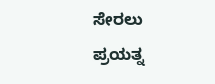ಸೇರಲು ಪ್ರಯತ್ನ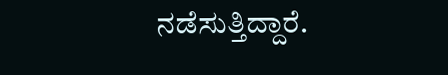ನಡೆಸುತ್ತಿದ್ದಾರೆ.